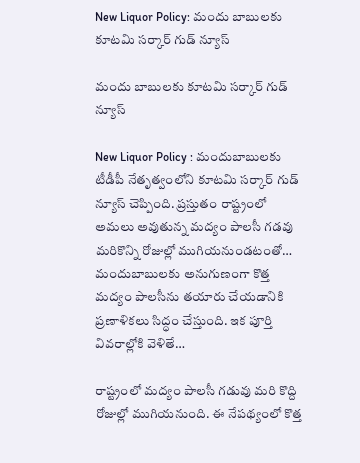New Liquor Policy: మందు బాబులకు కూటమి సర్కార్ గుడ్ న్యూస్

మందు బాబులకు కూటమి సర్కార్ గుడ్ న్యూస్

New Liquor Policy : మందుబాబులకు టీడీపీ నేతృత్వంలోని కూటమి సర్కార్ గుడ్ న్యూస్ చెప్పింది. ప్రస్తుతం రాష్ట్రంలో అమలు అవుతున్న మద్యం పాలసీ గడవు మరికొన్ని రోజుల్లో ముగియనుండటంతో… మందుబాబులకు అనుగుణంగా కొత్త మద్యం పాలసీను తయారు చేయడానికి ప్రణాళికలు సిద్ధం చేస్తుంది. ఇక పూర్తి వివరాల్లోకి వెళితే…

రాష్ట్రంలో మద్యం పాలసీ గడువు మరి కొద్ది రోజుల్లో ముగియనుంది. ఈ నేపథ్యంలో కొత్త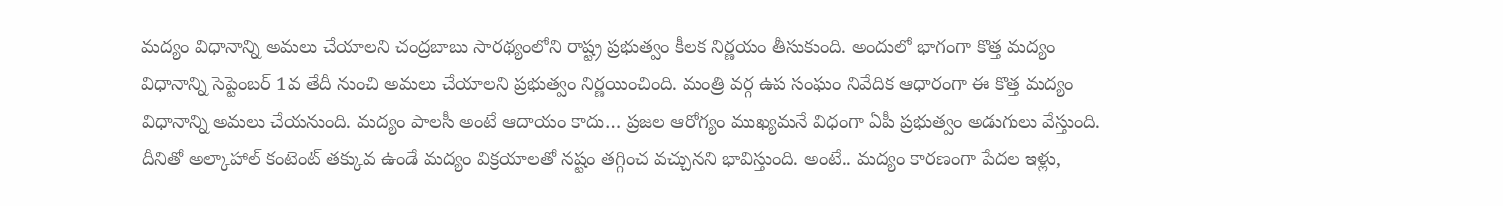మద్యం విధానాన్ని అమలు చేయాలని చంద్రబాబు సారథ్యంలోని రాష్ట్ర ప్రభుత్వం కీలక నిర్ణయం తీసుకుంది. అందులో భాగంగా కొత్త మద్యం విధానాన్ని సెప్టెంబర్ 1వ తేదీ నుంచి అమలు చేయాలని ప్రభుత్వం నిర్ణయించింది. మంత్రి వర్గ ఉప సంఘం నివేదిక ఆధారంగా ఈ కొత్త మద్యం విధానాన్ని అమలు చేయనుంది. మద్యం పాలసీ అంటే ఆదాయం కాదు… ప్రజల ఆరోగ్యం ముఖ్యమనే విధంగా ఏపీ ప్రభుత్వం అడుగులు వేస్తుంది. దీనితో అల్కాహాల్ కంటెంట్ తక్కువ ఉండే మద్యం విక్రయాలతో నష్టం తగ్గించ వచ్చునని భావిస్తుంది. అంటే.. మద్యం కారణంగా పేదల ఇళ్లు,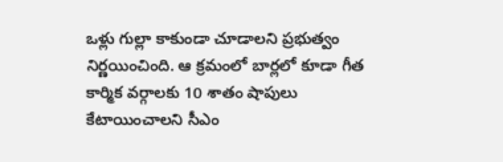ఒళ్లు గుల్లా కాకుండా చూడాలని ప్రభుత్వం నిర్ణయించింది. ఆ క్రమంలో బార్లలో కూడా గీత కార్మిక వర్గాలకు 10 శాతం షాపులు కేటాయించాలని సీఎం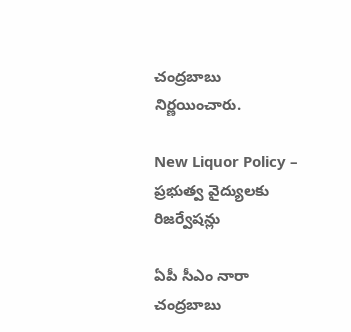చంద్రబాబు నిర్ణయించారు.

New Liquor Policy – ప్రభుత్వ వైద్యులకు రిజర్వేషన్లు

ఏపీ సీఎం నారా చంద్రబాబు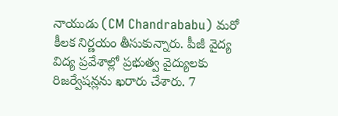నాయుడు (CM Chandrababu) మరో కీలక నిర్ణయం తీసుకున్నారు. పీజీ వైద్య విద్య ప్రవేశాల్లో ప్రభుత్వ వైద్యులకు రిజర్వేషన్లను ఖరారు చేశారు. 7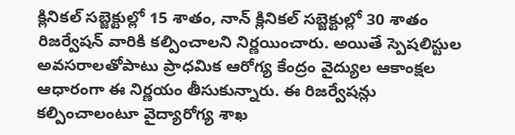క్లినికల్ సబ్జెక్టుల్లో 15 శాతం, నాన్ క్లినికల్ సబ్జెక్టుల్లో 30 శాతం రిజర్వేషన్ వారికి కల్పించాలని నిర్ణయించారు. అయితే స్పెషలిస్టుల అవసరాలతోపాటు ప్రాధమిక ఆరోగ్య కేంద్రం వైద్యుల ఆకాంక్షల ఆధారంగా ఈ నిర్ణయం తీసుకున్నారు. ఈ రిజర్వేషన్లు కల్పించాలంటూ వైద్యారోగ్య శాఖ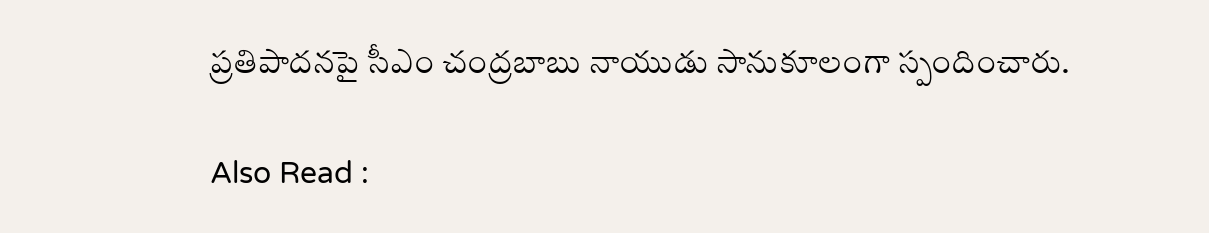ప్రతిపాదనపై సీఎం చంద్రబాబు నాయుడు సానుకూలంగా స్పందించారు.

Also Read :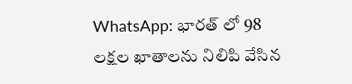WhatsApp: భారత్‌ లో 98 లక్షల ఖాతాలను నిలిపి వేసిన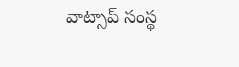వాట్సాప్ సంస్థ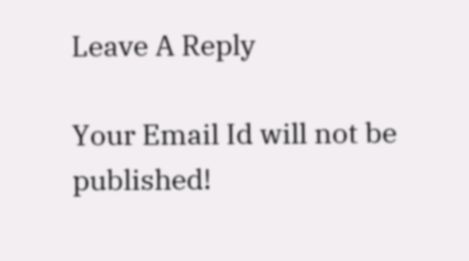Leave A Reply

Your Email Id will not be published!